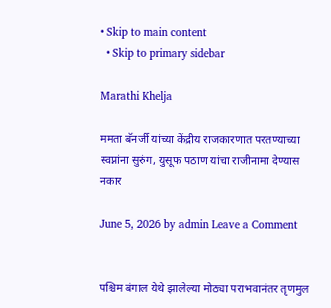• Skip to main content
  • Skip to primary sidebar

Marathi Khelja

ममता बॅनर्जी यांच्या केंद्रीय राजकारणात परतण्याच्या स्वप्नांना सुरुंग, युसूफ पठाण यांचा राजीनामा देण्यास नकार

June 5, 2026 by admin Leave a Comment


पश्चिम बंगाल येथे झालेल्या मोठ्या पराभवानंतर तृणमुल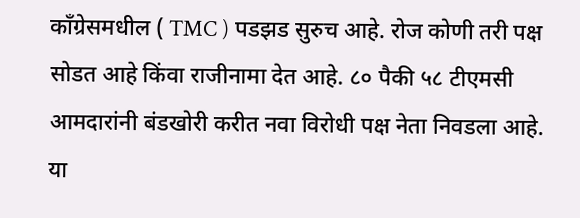काँग्रेसमधील ( TMC ) पडझड सुरुच आहे. रोज कोणी तरी पक्ष सोडत आहे किंवा राजीनामा देत आहे. ८० पैकी ५८ टीएमसी आमदारांनी बंडखोरी करीत नवा विरोधी पक्ष नेता निवडला आहे. या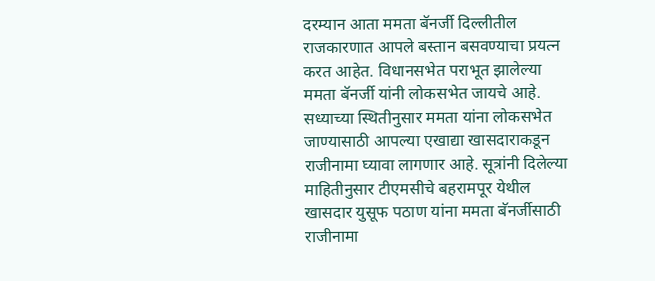दरम्यान आता ममता बॅनर्जी दिल्लीतील राजकारणात आपले बस्तान बसवण्याचा प्रयत्न करत आहेत. विधानसभेत पराभूत झालेल्या ममता बॅनर्जी यांनी लोकसभेत जायचे आहे. सध्याच्या स्थितीनुसार ममता यांना लोकसभेत जाण्यासाठी आपल्या एखाद्या खासदाराकडून राजीनामा घ्यावा लागणार आहे. सूत्रांनी दिलेल्या माहितीनुसार टीएमसीचे बहरामपूर येथील खासदार युसूफ पठाण यांना ममता बॅनर्जीसाठी राजीनामा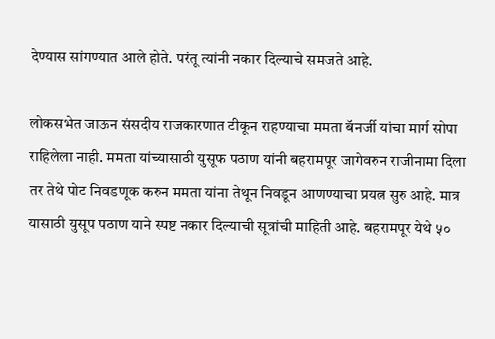देण्यास सांगण्यात आले होते. परंतू त्यांनी नकार दिल्याचे समजते आहे.

लोकसभेत जाऊन संसदीय राजकारणात टीकून राहण्याचा ममता बॅनर्जी यांचा मार्ग सोपा राहिलेला नाही. ममता यांच्यासाठी युसूफ पठाण यांनी बहरामपूर जागेवरुन राजीनामा दिला तर तेथे पोट निवडणूक करुन ममता यांना तेथून निवडून आणण्याचा प्रयत्न सुरु आहे. मात्र यासाठी युसूप पठाण याने स्पष्ट नकार दिल्याची सूत्रांची माहिती आहे. बहरामपूर येथे ५०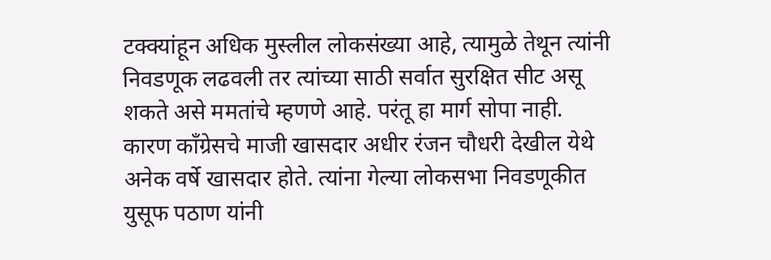टक्क्यांहून अधिक मुस्लील लोकसंख्या आहे, त्यामुळे तेथून त्यांनी निवडणूक लढवली तर त्यांच्या साठी सर्वात सुरक्षित सीट असू शकते असे ममतांचे म्हणणे आहे. परंतू हा मार्ग सोपा नाही. कारण काँग्रेसचे माजी खासदार अधीर रंजन चौधरी देखील येथे अनेक वर्षे खासदार होते. त्यांना गेल्या लोकसभा निवडणूकीत युसूफ पठाण यांनी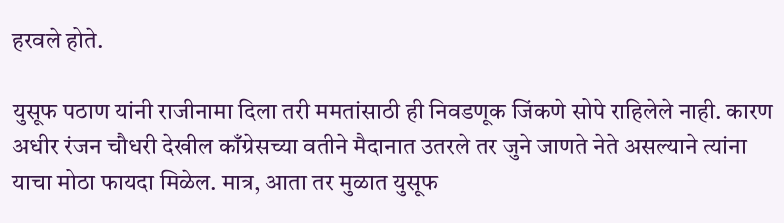हरवले होते.

युसूफ पठाण यांनी राजीनामा दिला तरी ममतांसाठी ही निवडणूक जिंकणे सोपे राहिलेले नाही. कारण अधीर रंजन चौधरी देखील काँग्रेसच्या वतीने मैदानात उतरले तर जुने जाणते नेते असल्याने त्यांना याचा मोठा फायदा मिळेल. मात्र, आता तर मुळात युसूफ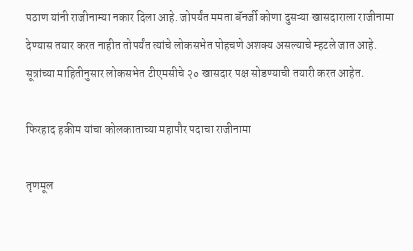पठाण यांनी राजीनाम्या नकार दिला आहे. जोपर्यंत ममता बॅनर्जी कोणा दुसऱ्या खासदाराला राजीनामा देण्यास तयार करत नाहीत तोपर्यंत त्यांचे लोकसभेत पोहचणे अशक्य असल्याचे म्हटले जात आहे. सूत्रांच्या माहितीनुसार लोकसभेत टीएमसीचे २० खासदार पक्ष सोडण्याची तयारी करत आहेत.

फिरहाद हकीम यांचा कोलकाताच्या महापौर पदाचा राजीनामा

तृणमूल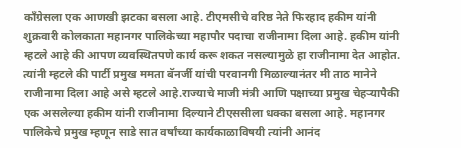काँग्रेसला एक आणखी झटका बसला आहे. टीएमसीचे वरिष्ठ नेते फिरहाद हकीम यांनी शुक्रवारी कोलकाता महानगर पालिकेच्या महापौर पदाचा राजीनामा दिला आहे. हकीम यांनी म्हटले आहे की आपण व्यवस्थितपणे कार्य करू शकत नसल्यामुळे हा राजीनामा देत आहोत. त्यांनी म्हटले की पार्टी प्रमुख ममता बॅनर्जी यांची परवानगी मिळाल्यानंतर मी ताठ मानेने राजीनामा दिला आहे असे म्हटले आहे.राज्याचे माजी मंत्री आणि पक्षाच्या प्रमुख चेहऱ्यापैकी एक असलेल्या हकीम यांनी राजीनामा दिल्याने टीएससीला धक्का बसला आहे. महानगर पालिकेचे प्रमुख म्हणून साडे सात वर्षांच्या कार्यकाळाविषयी त्यांनी आनंद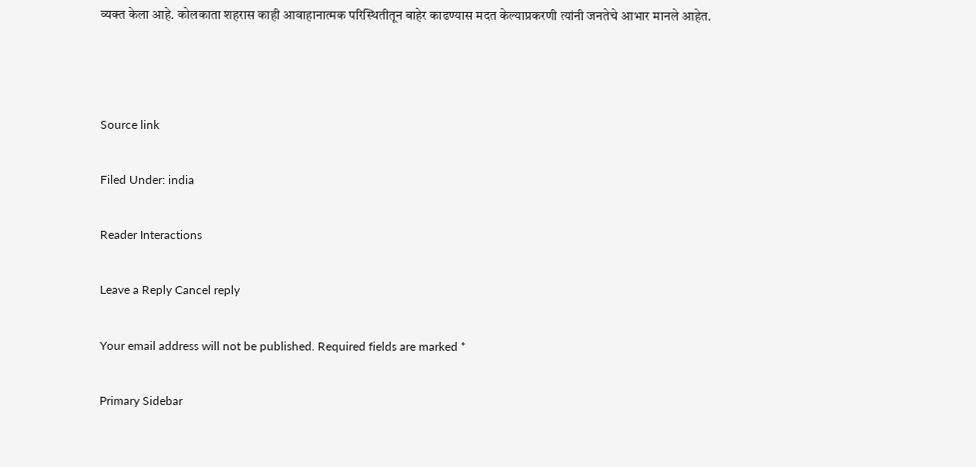व्यक्त केला आहे. कोलकाता शहरास काही आवाहानात्मक परिस्थितीतून बाहेर काढण्यास मदत केल्याप्रकरणी त्यांनी जनतेचे आभार मानले आहेत.



Source link

Filed Under: india

Reader Interactions

Leave a Reply Cancel reply

Your email address will not be published. Required fields are marked *

Primary Sidebar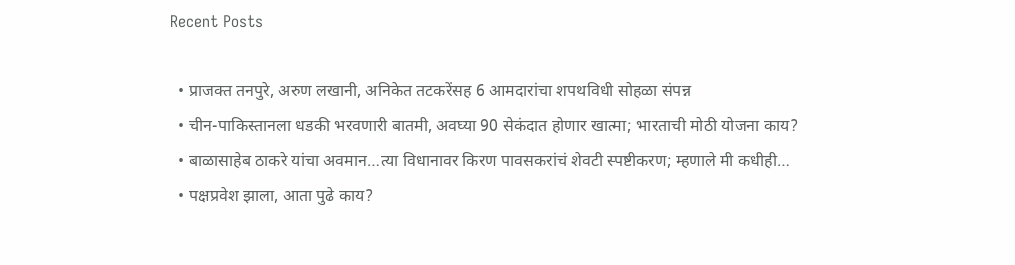Recent Posts

  • प्राजक्त तनपुरे, अरुण लखानी, अनिकेत तटकरेंसह 6 आमदारांचा शपथविधी सोहळा संपन्न
  • चीन-पाकिस्तानला धडकी भरवणारी बातमी, अवघ्या 90 सेकंदात होणार खात्मा; भारताची मोठी योजना काय?
  • बाळासाहेब ठाकरे यांचा अवमान…त्या विधानावर किरण पावसकरांचं शेवटी स्पष्टीकरण; म्हणाले मी कधीही…
  • पक्षप्रवेश झाला, आता पुढे काय?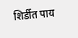शिर्डीत पाय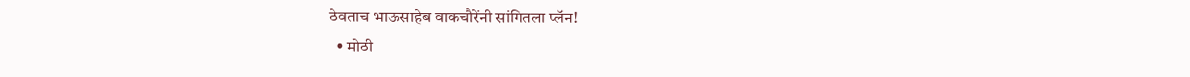ठेवताच भाऊसाहेब वाकचौरेंनी सांगितला प्लॅन!
  • मोठी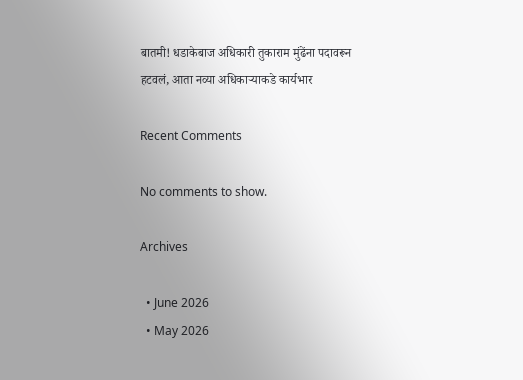बातमी! धडाकेबाज अधिकारी तुकाराम मुंढेंना पदावरून हटवलं, आता नव्या अधिकाऱ्याकडे कार्यभार

Recent Comments

No comments to show.

Archives

  • June 2026
  • May 2026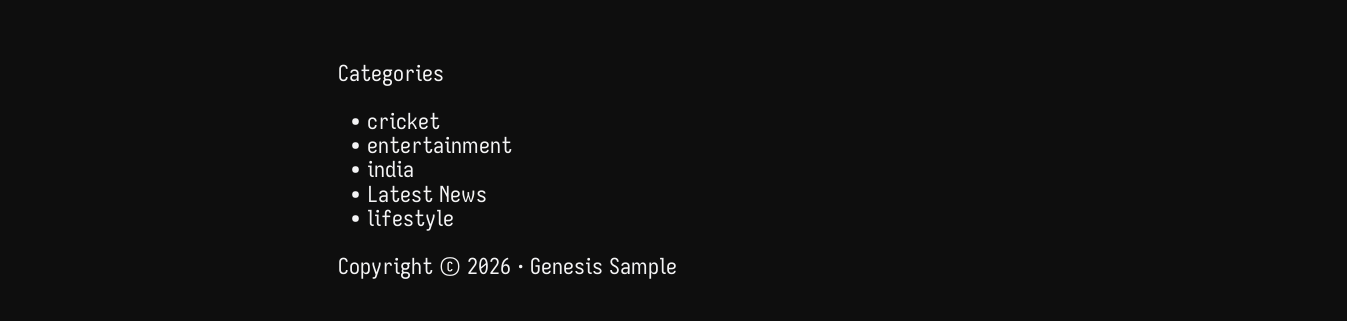Categories

  • cricket
  • entertainment
  • india
  • Latest News
  • lifestyle

Copyright © 2026 · Genesis Sample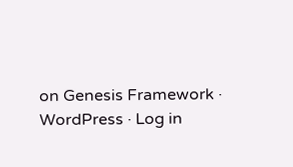on Genesis Framework · WordPress · Log in